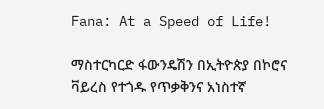Fana: At a Speed of Life!

ማስተርካርድ ፋውንዴሽን በኢትዮጵያ በኮሮና ቫይረስ የተጎዱ የጥቃቅንና አነስተኛ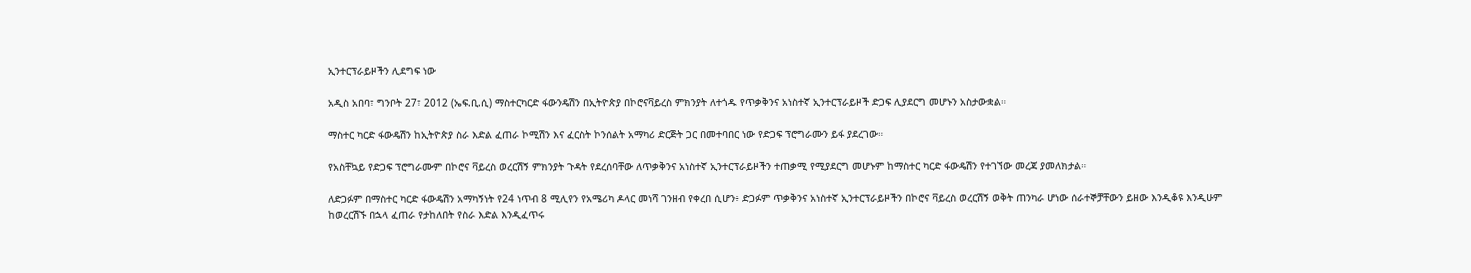ኢንተርፕራይዞችን ሊደግፍ ነው

አዲስ አበባ፣ ግንቦት 27፣ 2012 (ኤፍ.ቢ.ሲ) ማስተርካርድ ፋውንዴሽን በኢትዮጵያ በኮሮናቫይረስ ምክንያት ለተጎዱ የጥቃቅንና አነስተኛ ኢንተርፕራይዞች ድጋፍ ሊያደርግ መሆኑን አስታውቋል።

ማስተር ካርድ ፋውዴሽን ከኢትዮጵያ ስራ እድል ፈጠራ ኮሚሽን እና ፈርስት ኮንሰልት አማካሪ ድርጅት ጋር በመተባበር ነው የድጋፍ ፕሮግራሙን ይፋ ያደረገው።

የአስቸኳይ የድጋፍ ፕሮግራሙም በኮሮና ቫይረስ ወረርሽኝ ምክንያት ጉዳት የደረሰባቸው ለጥቃቅንና አነስተኛ ኢንተርፕራይዞችን ተጠቃሚ የሚያደርግ መሆኑም ከማስተር ካርድ ፋውዴሽን የተገኘው መረጃ ያመለክታል።

ለድጋፉም በማስተር ካርድ ፋውዴሽን አማካኝነት የ24 ነጥብ 8 ሚሊየን የአሜሪካ ዶላር መነሻ ገንዘብ የቀረበ ሲሆን፥ ድጋፉም ጥቃቅንና አነስተኛ ኢንተርፕራይዞችን በኮሮና ቫይረስ ወረርሽኝ ወቅት ጠንካራ ሆነው ሰራተኞቻቸውን ይዘው እንዲቆዩ እንዲሁም ከወረርሽኙ በኋላ ፈጠራ የታከለበት የስራ እድል እንዲፈጥሩ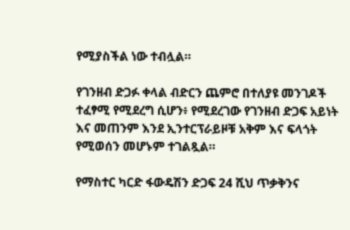የሚያስችል ነው ተብሏል።

የገንዘብ ድጋፉ ቀላል ብድርን ጨምሮ በተለያዩ መንገዶች ተፈፃሚ የሚደረግ ሲሆን፥ የሚደረገው የገንዘብ ድጋፍ አይነት እና መጠንም እንደ ኢንተርፕራይዞቹ አቅም እና ፍላጎት የሚወሰን መሆኑም ተገልጿል።

የማስተር ካርድ ፋውዴሽን ድጋፍ 24 ሺህ ጥቃቅንና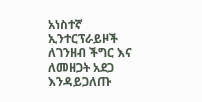አነስተኛ ኢንተርፕራይዞች ለገንዘብ ችግር እና ለመዘጋት አደጋ እንዳይጋለጡ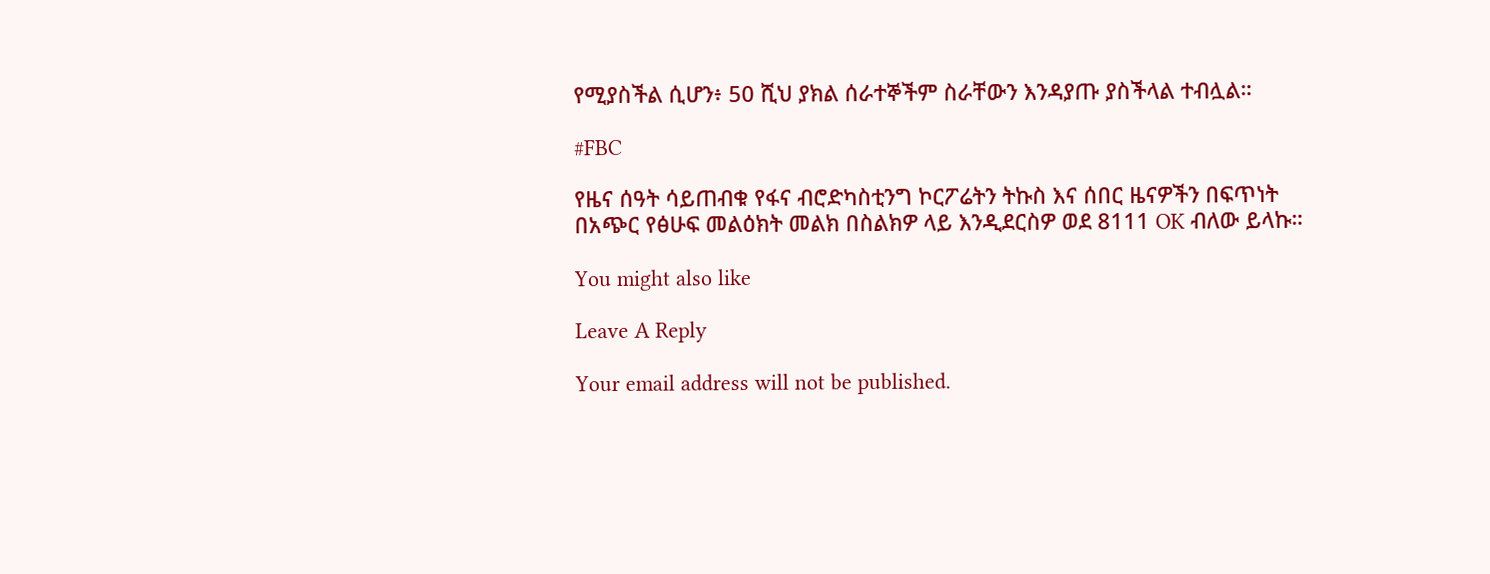የሚያስችል ሲሆን፥ 50 ሺህ ያክል ሰራተኞችም ስራቸውን እንዳያጡ ያስችላል ተብሏል።

#FBC

የዜና ሰዓት ሳይጠብቁ የፋና ብሮድካስቲንግ ኮርፖሬትን ትኩስ እና ሰበር ዜናዎችን በፍጥነት በአጭር የፅሁፍ መልዕክት መልክ በስልክዎ ላይ እንዲደርስዎ ወደ 8111 OK ብለው ይላኩ።

You might also like

Leave A Reply

Your email address will not be published.